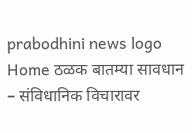prabodhini news logo
Home ठळक बातम्या सावधान – संविधानिक विचारावर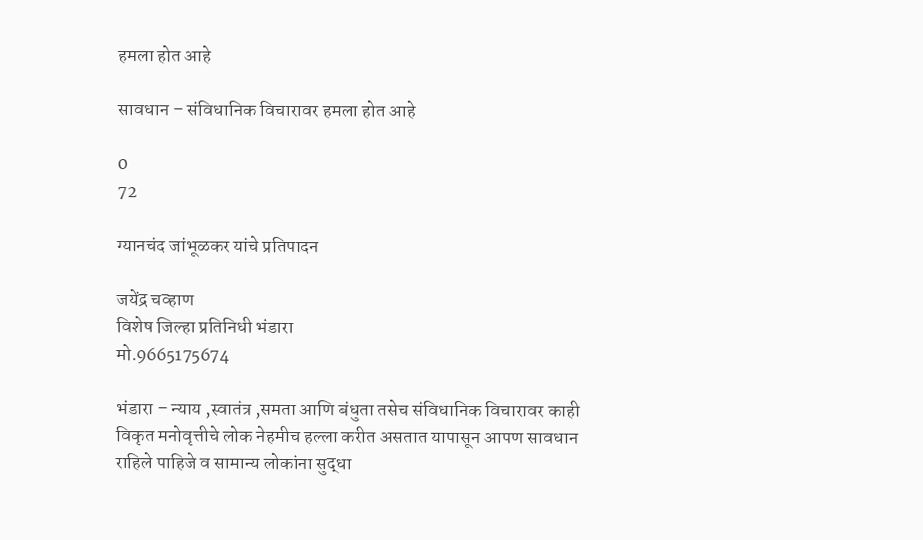हमला होत आहे

सावधान – संविधानिक विचारावर हमला होत आहे

0
72

ग्यानचंद जांभूळकर यांचे प्रतिपादन

जयेंद्र चव्हाण
विशेष जिल्हा प्रतिनिधी भंडारा
मो.9665175674

भंडारा – न्याय ,स्वातंत्र ,समता आणि बंधुता तसेच संविधानिक विचारावर काही विकृत मनोवृत्तीचे लोक नेहमीच हल्ला करीत असतात यापासून आपण सावधान राहिले पाहिजे व सामान्य लोकांना सुद्धा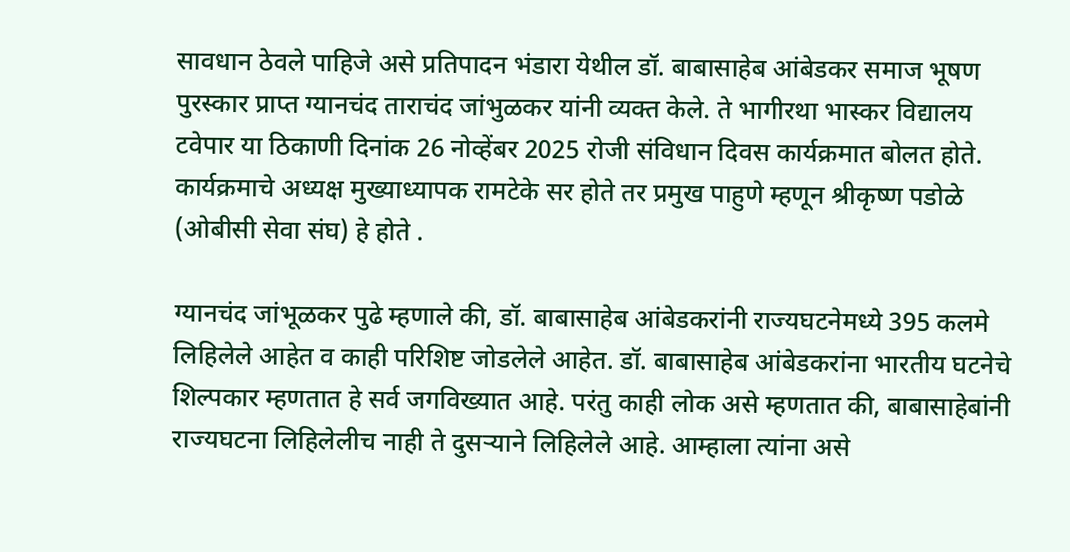सावधान ठेवले पाहिजे असे प्रतिपादन भंडारा येथील डॉ. बाबासाहेब आंबेडकर समाज भूषण पुरस्कार प्राप्त ग्यानचंद ताराचंद जांभुळकर यांनी व्यक्त केले. ते भागीरथा भास्कर विद्यालय टवेपार या ठिकाणी दिनांक 26 नोव्हेंबर 2025 रोजी संविधान दिवस कार्यक्रमात बोलत होते. कार्यक्रमाचे अध्यक्ष मुख्याध्यापक रामटेके सर होते तर प्रमुख पाहुणे म्हणून श्रीकृष्ण पडोळे (ओबीसी सेवा संघ) हे होते .

ग्यानचंद जांभूळकर पुढे म्हणाले की, डॉ. बाबासाहेब आंबेडकरांनी राज्यघटनेमध्ये 395 कलमे लिहिलेले आहेत व काही परिशिष्ट जोडलेले आहेत. डॉ. बाबासाहेब आंबेडकरांना भारतीय घटनेचे शिल्पकार म्हणतात हे सर्व जगविख्यात आहे. परंतु काही लोक असे म्हणतात की, बाबासाहेबांनी राज्यघटना लिहिलेलीच नाही ते दुसऱ्याने लिहिलेले आहे. आम्हाला त्यांना असे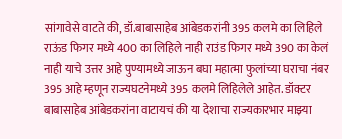सांगावेसे वाटते की, डॉ.बाबासाहेब आंबेडकरांनी 395 कलमे का लिहिले राऊंड फिगर मध्ये 400 का लिहिले नाही राउंड फिगर मध्ये 390 का केलं नाही याचे उत्तर आहे पुण्यामध्ये जाऊन बघा महात्मा फुलांच्या घराचा नंबर 395 आहे म्हणून राज्यघटनेमध्ये 395 कलमे लिहिलेले आहेत. डॉक्टर बाबासाहेब आंबेडकरांना वाटायचं की या देशाचा राज्यकारभार माझ्या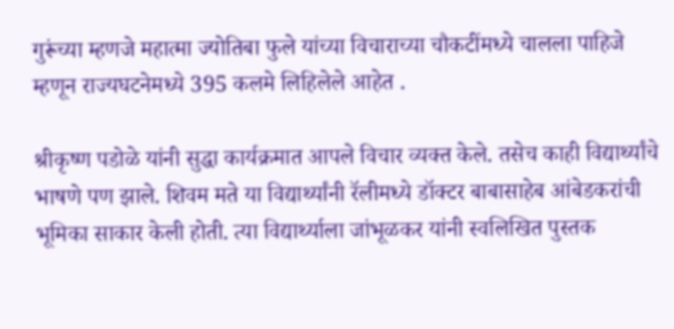गुरूंच्या म्हणजे महात्मा ज्योतिबा फुले यांच्या विचाराच्या चौकटींमध्ये चालला पाहिजे म्हणून राज्यघटनेमध्ये 395 कलमे लिहिलेले आहेत .

श्रीकृष्ण पडोळे यांनी सुद्धा कार्यक्रमात आपले विचार व्यक्त केले. तसेच काही विद्यार्थ्यांचे भाषणे पण झाले. शिवम मते या विद्यार्थ्यांनी रॅलीमध्ये डॉक्टर बाबासाहेब आंबेडकरांची भूमिका साकार केली होती. त्या विद्यार्थ्याला जांभूळकर यांनी स्वलिखित पुस्तक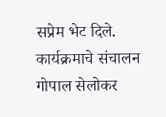सप्रेम भेट दिले. कार्यक्रमाचे संचालन गोपाल सेलोकर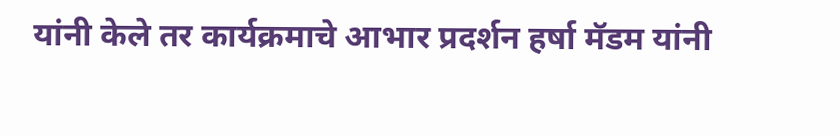यांनी केले तर कार्यक्रमाचे आभार प्रदर्शन हर्षा मॅडम यांनी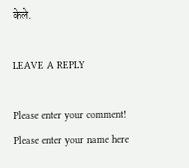केले.

LEAVE A REPLY

Please enter your comment!
Please enter your name here